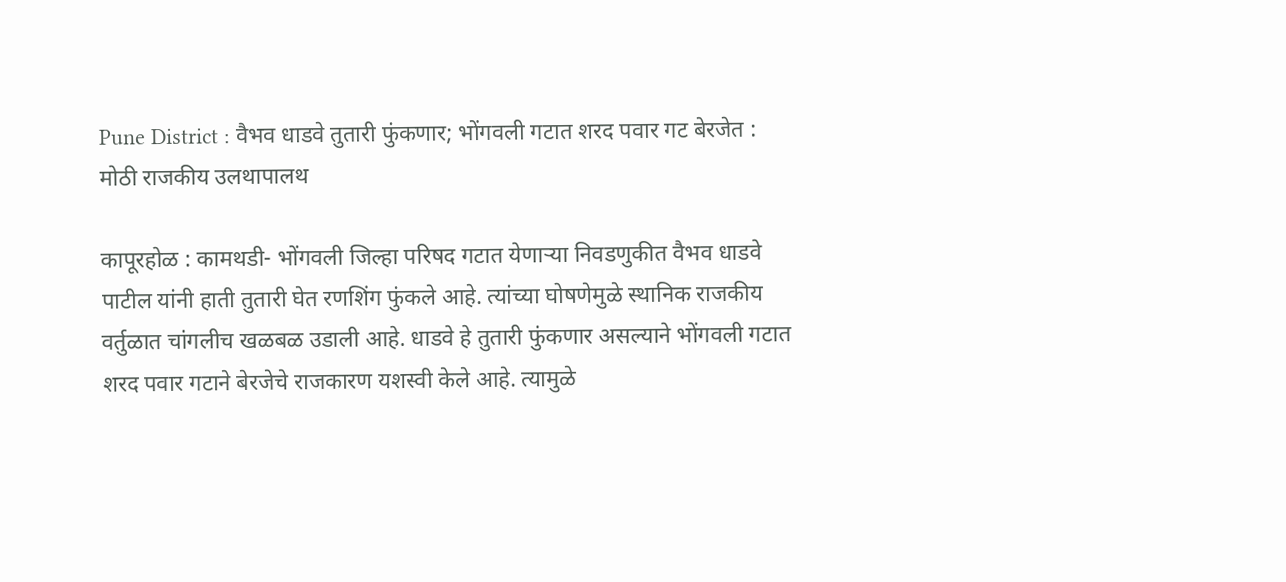Pune District : वैभव धाडवे तुतारी फुंकणार; भोंगवली गटात शरद पवार गट बेरजेत : मोठी राजकीय उलथापालथ

कापूरहोळ : कामथडी- भोंगवली जिल्हा परिषद गटात येणाऱ्या निवडणुकीत वैभव धाडवे पाटील यांनी हाती तुतारी घेत रणशिंग फुंकले आहे. त्यांच्या घोषणेमुळे स्थानिक राजकीय वर्तुळात चांगलीच खळबळ उडाली आहे. धाडवे हे तुतारी फुंकणार असल्याने भोंगवली गटात शरद पवार गटाने बेरजेचे राजकारण यशस्वी केले आहे. त्यामुळे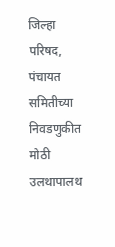जिल्हा परिषद, पंचायत समितीच्या निवडणुकीत मोठी उलथापालथ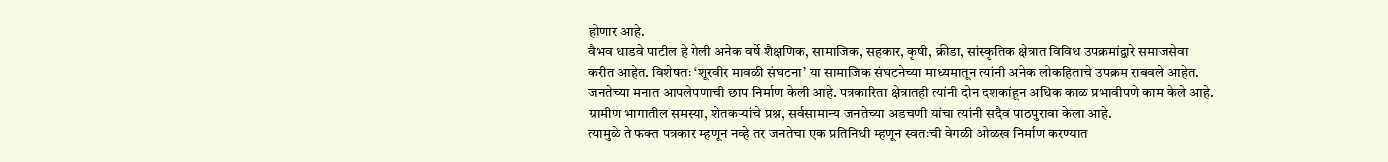होणार आहे.
वैभव धाडवे पाटील हे गेली अनेक वर्षे शैक्षणिक, सामाजिक, सहकार, कृषी, क्रीडा, सांस्कृतिक क्षेत्रात विविध उपक्रमांद्वारे समाजसेवा करीत आहेत. विशेषतः ‘शूरवीर मावळी संघटना’ या सामाजिक संघटनेच्या माध्यमातून त्यांनी अनेक लोकहिताचे उपक्रम राबवले आहेत. जनतेच्या मनात आपलेपणाची छाप निर्माण केली आहे. पत्रकारिता क्षेत्रातही त्यांनी दोन दशकांहून अधिक काळ प्रभावीपणे काम केले आहे. ग्रामीण भागातील समस्या, शेतकऱ्यांचे प्रश्न, सर्वसामान्य जनतेच्या अडचणी यांचा त्यांनी सदैव पाठपुरावा केला आहे.
त्यामुळे ते फक्त पत्रकार म्हणून नव्हे तर जनतेचा एक प्रतिनिधी म्हणून स्वतःची वेगळी ओळख निर्माण करण्यात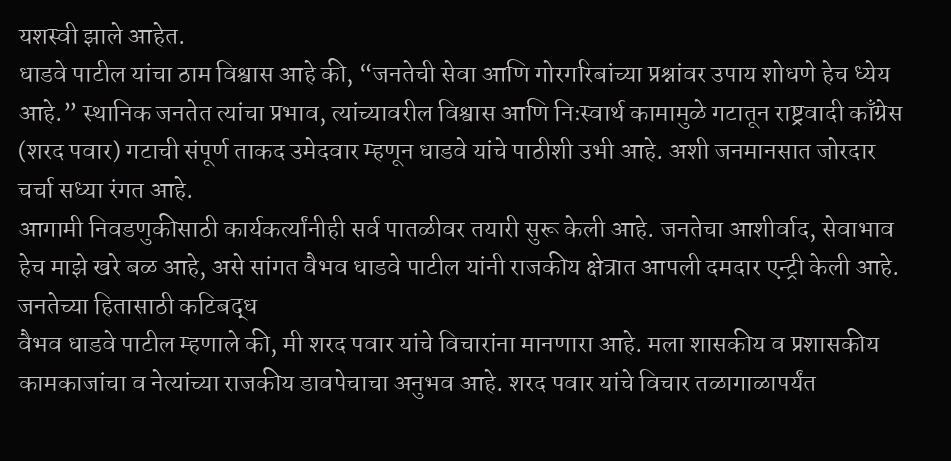यशस्वी झाले आहेत.
धाडवे पाटील यांचा ठाम विश्वास आहे की, “जनतेची सेवा आणि गोरगरिबांच्या प्रश्नांवर उपाय शोधणे हेच ध्येय आहे.” स्थानिक जनतेत त्यांचा प्रभाव, त्यांच्यावरील विश्वास आणि निःस्वार्थ कामामुळे गटातून राष्ट्रवादी काँग्रेस (शरद पवार) गटाची संपूर्ण ताकद उमेदवार म्हणून धाडवे यांचे पाठीशी उभी आहे. अशी जनमानसात जोरदार चर्चा सध्या रंगत आहे.
आगामी निवडणुकीसाठी कार्यकर्त्यांनीही सर्व पातळीवर तयारी सुरू केली आहे. जनतेचा आशीर्वाद, सेवाभाव हेच माझे खरे बळ आहे, असे सांगत वैभव धाडवे पाटील यांनी राजकीय क्षेत्रात आपली दमदार एन्ट्री केली आहे.
जनतेच्या हितासाठी कटिबद्ध
वैभव धाडवे पाटील म्हणाले की, मी शरद पवार यांचे विचारांना मानणारा आहे. मला शासकीय व प्रशासकीय कामकाजांचा व नेत्यांच्या राजकीय डावपेचाचा अनुभव आहे. शरद पवार यांचे विचार तळागाळापर्यंत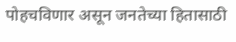पोहचविणार असून जनतेच्या हितासाठी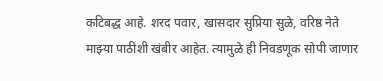कटिबद्ध आहे. शरद पवार, खासदार सुप्रिया सुळे, वरिष्ठ नेते माझ्या पाठीशी खंबीर आहेत. त्यामुळे ही निवडणूक सोपी जाणार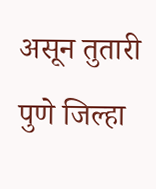असून तुतारी पुणे जिल्हा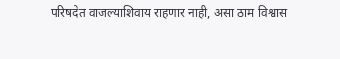परिषदेत वाजल्याशिवाय राहणार नाही, असा ठाम विश्वास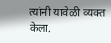त्यांनी यावेळी व्यक्त केला.